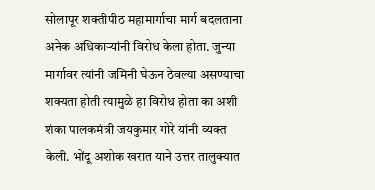सोलापूर शक्तीपीठ महामार्गाचा मार्ग बदलताना अनेक अधिकाऱ्यांनी विरोध केला होता. जुन्या मार्गावर त्यांनी जमिनी घेऊन ठेवल्या असण्याचा शक्यता होती त्यामुळे हा विरोध होता का अशी शंका पालकमंत्री जयकुमार गोरे यांनी व्यक्त केली. भोंदू अशोक खरात याने उत्तर तालुक्यात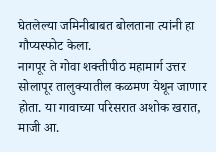घेतलेल्या जमिनीबाबत बोलताना त्यांनी हा गौप्यस्फोट केला.
नागपूर ते गोवा शक्तीपीठ महामार्ग उत्तर सोलापूर तालुक्यातील कळमण येथून जाणार होता. या गावाच्या परिसरात अशोक खरात, माजी आ.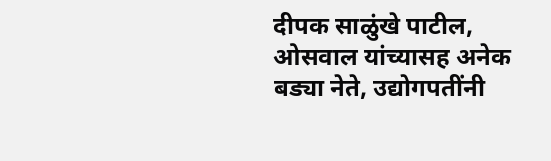दीपक साळुंखे पाटील, ओसवाल यांच्यासह अनेक बड्या नेते, उद्योगपतींनी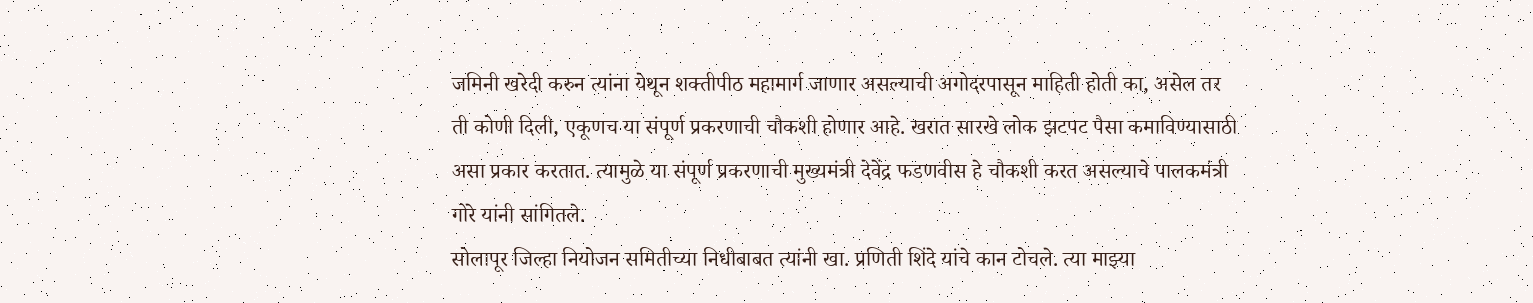जमिनी खरेदी करुन त्यांना येथून शक्तीपीठ महामार्ग जाणार असल्याची अगोदरपासून माहिती होती का, असेल तर ती कोणी दिली, एकूणच या संपूर्ण प्रकरणाची चौकशी होणार आहे. खरात सारखे लोक झटपट पैसा कमाविण्यासाठी असा प्रकार करतात. त्यामुळे या संपूर्ण प्रकरणाची मुख्यमंत्री देवेंद्र फडणवीस हे चौकशी करत असल्याचे पालकमंत्री गोरे यांनी सांगितले.
सोलापूर जिल्हा नियोजन समितीच्या निधीबाबत त्यांनी खा. प्रणिती शिंदे यांचे कान टोचले. त्या माझ्या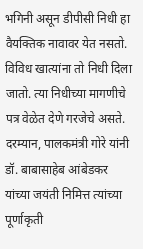भगिनी असून डीपीसी निधी हा वैयक्तिक नावावर येत नसतो. विविध खात्यांना तो निधी दिला जातो. त्या निधीच्या मागणीचे पत्र वेळेत देणे गरजेचे असते. दरम्यान, पालकमंत्री गोरे यांनी डॉ. बाबासाहेब आंबेडकर यांच्या जयंती निमित्त त्यांच्या पूर्णाकृती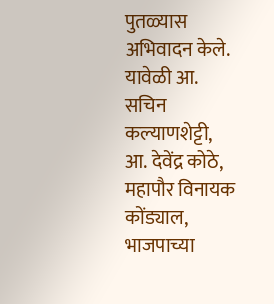पुतळ्यास अभिवादन केले. यावेळी आ. सचिन कल्याणशेट्टी, आ. देवेंद्र कोठे, महापौर विनायक कोंड्याल, भाजपाच्या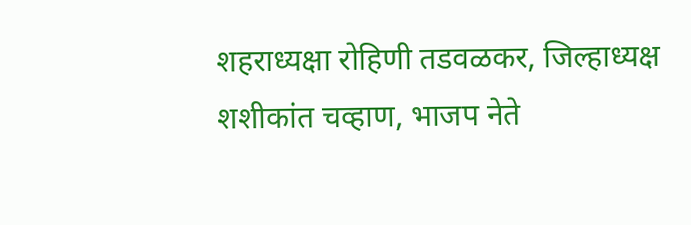शहराध्यक्षा रोहिणी तडवळकर, जिल्हाध्यक्ष शशीकांत चव्हाण, भाजप नेते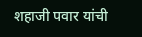शहाजी पवार यांची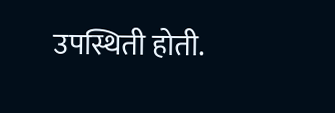उपस्थिती होती.